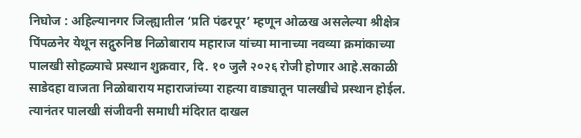निघोज : अहिल्यानगर जिल्ह्यातील ‘प्रति पंढरपूर’ म्हणून ओळख असलेल्या श्रीक्षेत्र पिंपळनेर येथून सद्गुरुनिष्ठ निळोबाराय महाराज यांच्या मानाच्या नवव्या क्रमांकाच्या पालखी सोहळ्याचे प्रस्थान शुक्रवार, दि. १० जुलै २०२६ रोजी होणार आहे.सकाळी साडेदहा वाजता निळोबाराय महाराजांच्या राहत्या वाड्यातून पालखीचे प्रस्थान होईल. त्यानंतर पालखी संजीवनी समाधी मंदिरात दाखल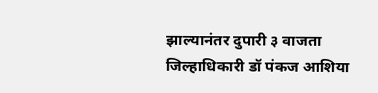झाल्यानंतर दुपारी ३ वाजता जिल्हाधिकारी डॉ पंकज आशिया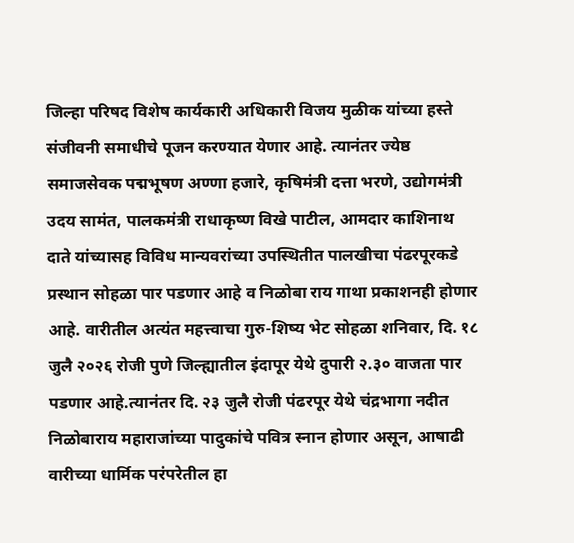जिल्हा परिषद विशेष कार्यकारी अधिकारी विजय मुळीक यांच्या हस्ते संजीवनी समाधीचे पूजन करण्यात येणार आहे. त्यानंतर ज्येष्ठ समाजसेवक पद्मभूषण अण्णा हजारे, कृषिमंत्री दत्ता भरणे, उद्योगमंत्री उदय सामंत, पालकमंत्री राधाकृष्ण विखे पाटील, आमदार काशिनाथ दाते यांच्यासह विविध मान्यवरांच्या उपस्थितीत पालखीचा पंढरपूरकडे प्रस्थान सोहळा पार पडणार आहे व निळोबा राय गाथा प्रकाशनही होणार आहे. वारीतील अत्यंत महत्त्वाचा गुरु-शिष्य भेट सोहळा शनिवार, दि. १८ जुलै २०२६ रोजी पुणे जिल्ह्यातील इंदापूर येथे दुपारी २.३० वाजता पार पडणार आहे.त्यानंतर दि. २३ जुलै रोजी पंढरपूर येथे चंद्रभागा नदीत निळोबाराय महाराजांच्या पादुकांचे पवित्र स्नान होणार असून, आषाढी वारीच्या धार्मिक परंपरेतील हा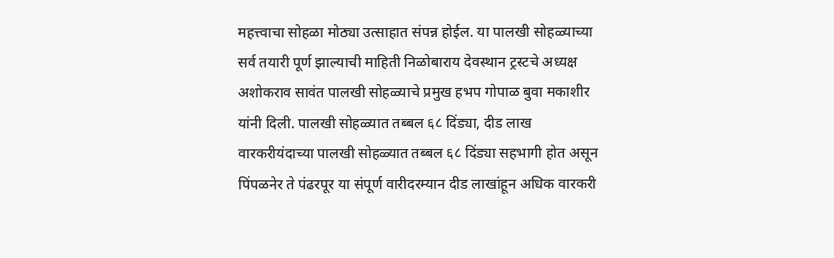महत्त्वाचा सोहळा मोठ्या उत्साहात संपन्न होईल. या पालखी सोहळ्याच्या सर्व तयारी पूर्ण झाल्याची माहिती निळोबाराय देवस्थान ट्रस्टचे अध्यक्ष अशोकराव सावंत पालखी सोहळ्याचे प्रमुख हभप गोपाळ बुवा मकाशीर यांनी दिली. पालखी सोहळ्यात तब्बल ६८ दिंड्या, दीड लाख वारकरीयंदाच्या पालखी सोहळ्यात तब्बल ६८ दिंड्या सहभागी होत असून पिंपळनेर ते पंढरपूर या संपूर्ण वारीदरम्यान दीड लाखांहून अधिक वारकरी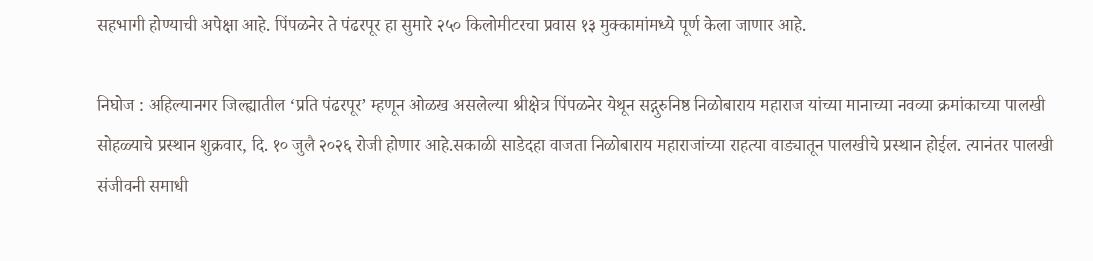सहभागी होण्याची अपेक्षा आहे. पिंपळनेर ते पंढरपूर हा सुमारे २५० किलोमीटरचा प्रवास १३ मुक्कामांमध्ये पूर्ण केला जाणार आहे.

निघोज : अहिल्यानगर जिल्ह्यातील ‘प्रति पंढरपूर’ म्हणून ओळख असलेल्या श्रीक्षेत्र पिंपळनेर येथून सद्गुरुनिष्ठ निळोबाराय महाराज यांच्या मानाच्या नवव्या क्रमांकाच्या पालखी सोहळ्याचे प्रस्थान शुक्रवार, दि. १० जुलै २०२६ रोजी होणार आहे.सकाळी साडेदहा वाजता निळोबाराय महाराजांच्या राहत्या वाड्यातून पालखीचे प्रस्थान होईल. त्यानंतर पालखी संजीवनी समाधी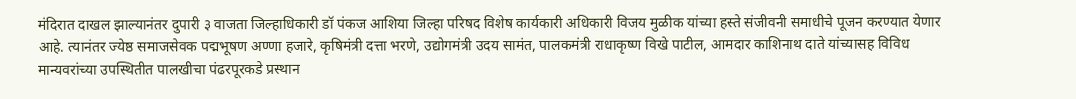मंदिरात दाखल झाल्यानंतर दुपारी ३ वाजता जिल्हाधिकारी डॉ पंकज आशिया जिल्हा परिषद विशेष कार्यकारी अधिकारी विजय मुळीक यांच्या हस्ते संजीवनी समाधीचे पूजन करण्यात येणार आहे. त्यानंतर ज्येष्ठ समाजसेवक पद्मभूषण अण्णा हजारे, कृषिमंत्री दत्ता भरणे, उद्योगमंत्री उदय सामंत, पालकमंत्री राधाकृष्ण विखे पाटील, आमदार काशिनाथ दाते यांच्यासह विविध मान्यवरांच्या उपस्थितीत पालखीचा पंढरपूरकडे प्रस्थान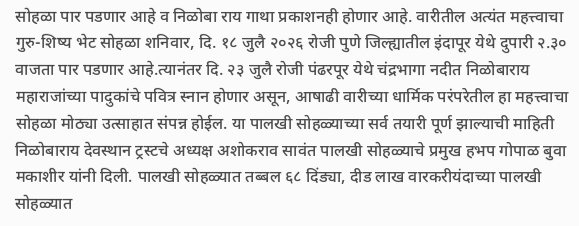सोहळा पार पडणार आहे व निळोबा राय गाथा प्रकाशनही होणार आहे. वारीतील अत्यंत महत्त्वाचा गुरु-शिष्य भेट सोहळा शनिवार, दि. १८ जुलै २०२६ रोजी पुणे जिल्ह्यातील इंदापूर येथे दुपारी २.३० वाजता पार पडणार आहे.त्यानंतर दि. २३ जुलै रोजी पंढरपूर येथे चंद्रभागा नदीत निळोबाराय महाराजांच्या पादुकांचे पवित्र स्नान होणार असून, आषाढी वारीच्या धार्मिक परंपरेतील हा महत्त्वाचा सोहळा मोठ्या उत्साहात संपन्न होईल. या पालखी सोहळ्याच्या सर्व तयारी पूर्ण झाल्याची माहिती निळोबाराय देवस्थान ट्रस्टचे अध्यक्ष अशोकराव सावंत पालखी सोहळ्याचे प्रमुख हभप गोपाळ बुवा मकाशीर यांनी दिली. पालखी सोहळ्यात तब्बल ६८ दिंड्या, दीड लाख वारकरीयंदाच्या पालखी सोहळ्यात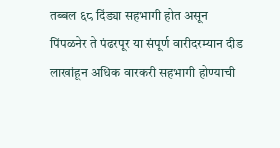तब्बल ६८ दिंड्या सहभागी होत असून पिंपळनेर ते पंढरपूर या संपूर्ण वारीदरम्यान दीड लाखांहून अधिक वारकरी सहभागी होण्याची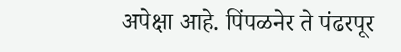अपेक्षा आहे. पिंपळनेर ते पंढरपूर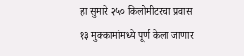हा सुमारे २५० किलोमीटरचा प्रवास १३ मुक्कामांमध्ये पूर्ण केला जाणार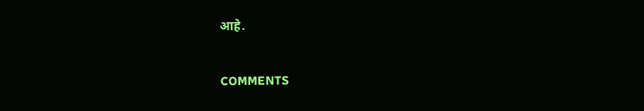आहे.

COMMENTS